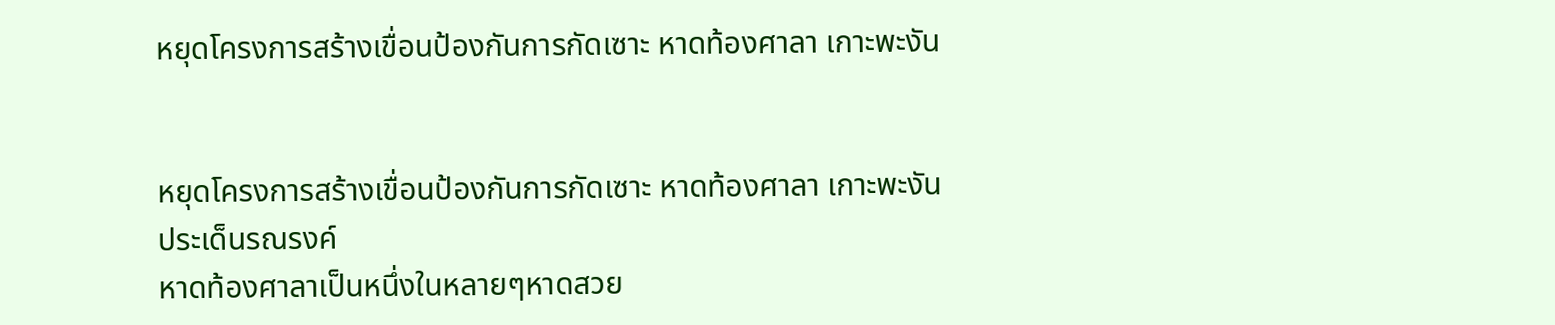หยุดโครงการสร้างเขื่อนป้องกันการกัดเซาะ หาดท้องศาลา เกาะพะงัน


หยุดโครงการสร้างเขื่อนป้องกันการกัดเซาะ หาดท้องศาลา เกาะพะงัน
ประเด็นรณรงค์
หาดท้องศาลาเป็นหนึ่งในหลายๆหาดสวย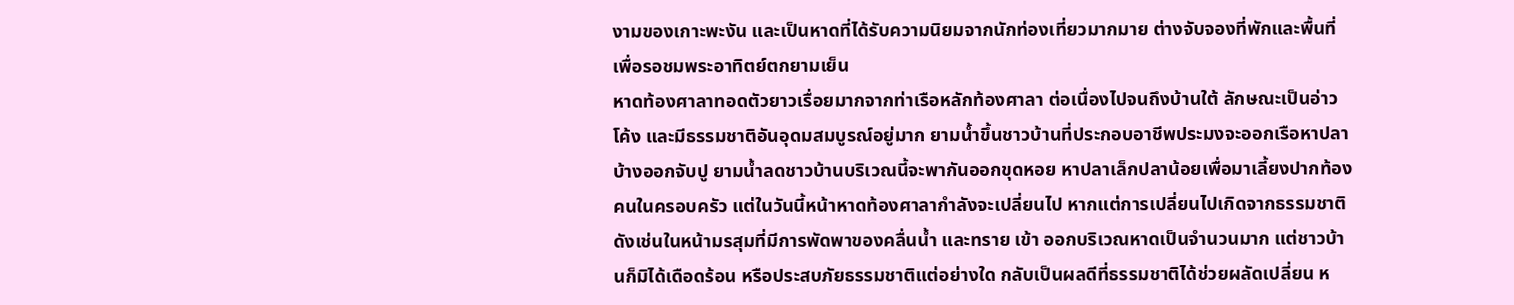งามของเกาะพะงัน และเป็นหาดที่ได้รับความนิยมจากนักท่องเที่ยวมากมาย ต่างจับจองที่พักและพื้นที่เพื่อรอชมพระอาทิตย์ตกยามเย็น
หาดท้องศาลาทอดตัวยาวเรื่อยมากจากท่าเรือหลักท้องศาลา ต่อเนื่องไปจนถึงบ้านใต้ ลักษณะเป็นอ่าวโค้ง และมีธรรมชาติอันอุดมสมบูรณ์อยู่มาก ยามน้ำขึ้นชาวบ้านที่ประกอบอาชีพประมงจะออกเรือหาปลา บ้างออกจับปู ยามน้ำลดชาวบ้านบริเวณนี้จะพากันออกขุดหอย หาปลาเล็กปลาน้อยเพื่อมาเลี้ยงปากท้องคนในครอบครัว แต่ในวันนี้หน้าหาดท้องศาลากำลังจะเปลี่ยนไป หากแต่การเปลี่ยนไปเกิดจากธรรมชาติ ดังเช่นในหน้ามรสุมที่มีการพัดพาของคลื่นน้ำ และทราย เข้า ออกบริเวณหาดเป็นจำนวนมาก แต่ชาวบ้านก็มิได้เดือดร้อน หรือประสบภัยธรรมชาติแต่อย่างใด กลับเป็นผลดีที่ธรรมชาติได้ช่วยผลัดเปลี่ยน ห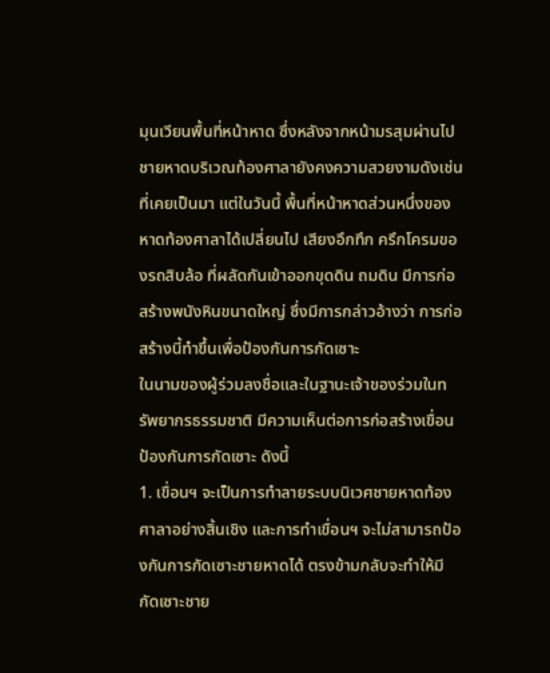มุนเวียนพื้นที่หน้าหาด ซึ่งหลังจากหน้ามรสุมผ่านไป ชายหาดบริเวณท้องศาลายังคงความสวยงามดังเช่นที่เคยเป็นมา แต่ในวันนี้ พื้นที่หน้าหาดส่วนหนึ่งของหาดท้องศาลาได้เปลี่ยนไป เสียงอึกทึก ครึกโครมของรถสิบล้อ ที่ผลัดกันเข้าออกขุดดิน ถมดิน มีการก่อสร้างพนังหินขนาดใหญ่ ซึ่งมีการกล่าวอ้างว่า การก่อสร้างนี้ทำขึ้นเพื่อป้องกันการกัดเซาะ
ในนามของผู้ร่วมลงชื่อและในฐานะเจ้าของร่วมในทรัพยากรธรรมชาติ มีความเห็นต่อการก่อสร้างเขื่อนป้องกันการกัดเซาะ ดังนี้
1. เขื่อนฯ จะเป็นการทำลายระบบนิเวศชายหาดท้องศาลาอย่างสิ้นเชิง และการทำเขื่อนฯ จะไม่สามารถป้องกันการกัดเซาะชายหาดได้ ตรงข้ามกลับจะทำให้มีกัดเซาะชาย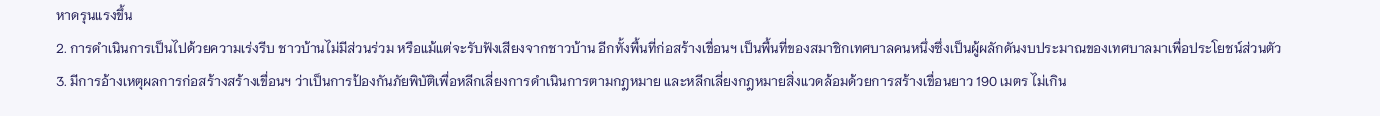หาดรุนแรงขึ้น
2. การดำเนินการเป็นไปด้วยความเร่งรีบ ชาวบ้านไม่มีส่วนร่วม หรือแม้แต่จะรับฟังเสียงจากชาวบ้าน อีกทั้งพื้นที่ก่อสร้างเขื่อนฯ เป็นพื้นที่ของสมาชิกเทศบาลคนหนึ่งซึ่งเป็นผู้ผลักดันงบประมาณของเทศบาลมาเพื่อประโยชน์ส่วนตัว
3. มีการอ้างเหตุผลการก่อสร้างสร้างเขื่อนฯ ว่าเป็นการป้องกันภัยพิบัติเพื่อหลีกเลี่ยงการดำเนินการตามกฎหมาย และหลีกเลี่ยงกฎหมายสิ่งแวดล้อมด้วยการสร้างเขื่อนยาว 190 เมตร ไม่เกิน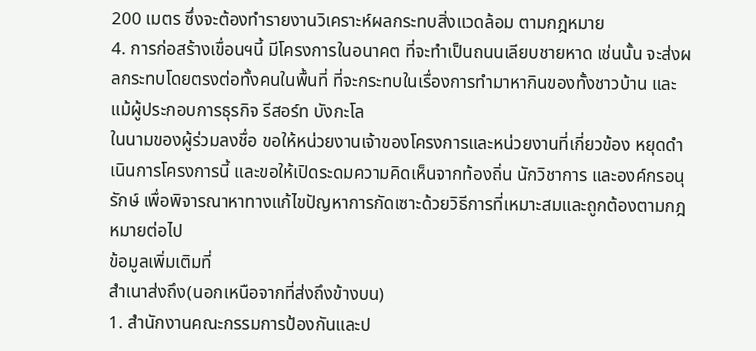200 เมตร ซึ่งจะต้องทำรายงานวิเคราะห์ผลกระทบสิ่งแวดล้อม ตามกฎหมาย
4. การก่อสร้างเขื่อนฯนี้ มีโครงการในอนาคต ที่จะทำเป็นถนนเลียบชายหาด เช่นนั้น จะส่งผลกระทบโดยตรงต่อทั้งคนในพื้นที่ ที่จะกระทบในเรื่องการทำมาหากินของทั้งชาวบ้าน และแม้ผู้ประกอบการธุรกิจ รีสอร์ท บังกะโล
ในนามของผู้ร่วมลงชื่อ ขอให้หน่วยงานเจ้าของโครงการและหน่วยงานที่เกี่ยวข้อง หยุดดำเนินการโครงการนี้ และขอให้เปิดระดมความคิดเห็นจากท้องถิ่น นักวิชาการ และองค์กรอนุรักษ์ เพื่อพิจารณาหาทางแก้ไขปัญหาการกัดเซาะด้วยวิธีการที่เหมาะสมและถูกต้องตามกฎหมายต่อไป
ข้อมูลเพิ่มเติมที่
สำเนาส่งถึง(นอกเหนือจากที่ส่งถึงข้างบน)
1. สำนักงานคณะกรรมการป้องกันและป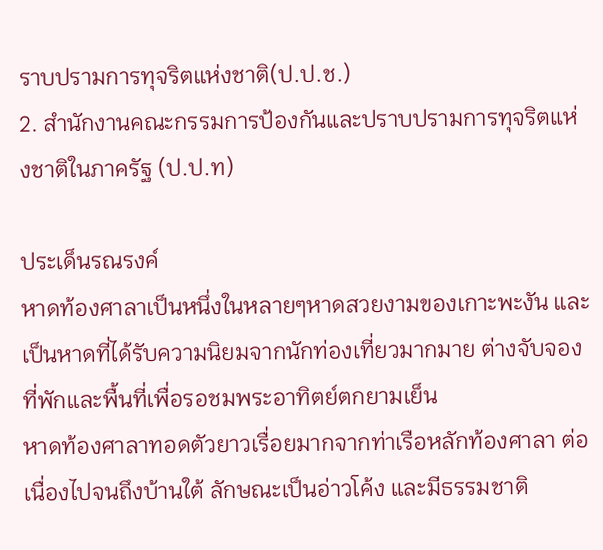ราบปรามการทุจริตแห่งชาติ(ป.ป.ช.)
2. สำนักงานคณะกรรมการป้องกันและปราบปรามการทุจริตแห่งชาติในภาครัฐ (ป.ป.ท)

ประเด็นรณรงค์
หาดท้องศาลาเป็นหนึ่งในหลายๆหาดสวยงามของเกาะพะงัน และเป็นหาดที่ได้รับความนิยมจากนักท่องเที่ยวมากมาย ต่างจับจองที่พักและพื้นที่เพื่อรอชมพระอาทิตย์ตกยามเย็น
หาดท้องศาลาทอดตัวยาวเรื่อยมากจากท่าเรือหลักท้องศาลา ต่อเนื่องไปจนถึงบ้านใต้ ลักษณะเป็นอ่าวโค้ง และมีธรรมชาติ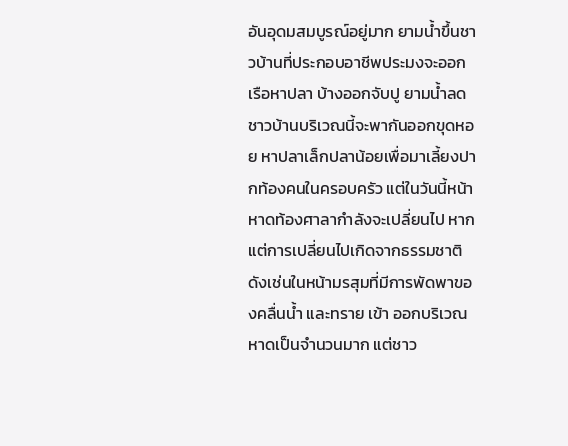อันอุดมสมบูรณ์อยู่มาก ยามน้ำขึ้นชาวบ้านที่ประกอบอาชีพประมงจะออกเรือหาปลา บ้างออกจับปู ยามน้ำลดชาวบ้านบริเวณนี้จะพากันออกขุดหอย หาปลาเล็กปลาน้อยเพื่อมาเลี้ยงปากท้องคนในครอบครัว แต่ในวันนี้หน้าหาดท้องศาลากำลังจะเปลี่ยนไป หากแต่การเปลี่ยนไปเกิดจากธรรมชาติ ดังเช่นในหน้ามรสุมที่มีการพัดพาของคลื่นน้ำ และทราย เข้า ออกบริเวณหาดเป็นจำนวนมาก แต่ชาว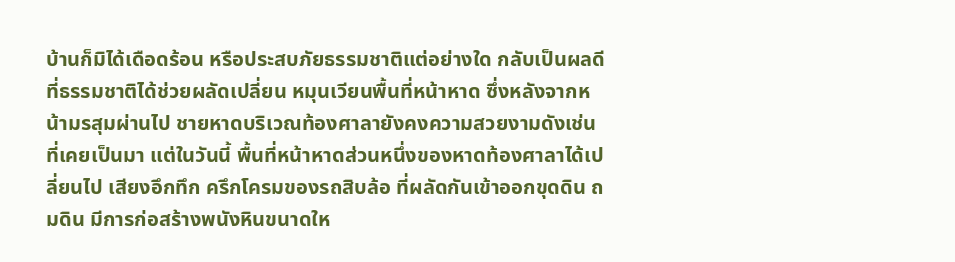บ้านก็มิได้เดือดร้อน หรือประสบภัยธรรมชาติแต่อย่างใด กลับเป็นผลดีที่ธรรมชาติได้ช่วยผลัดเปลี่ยน หมุนเวียนพื้นที่หน้าหาด ซึ่งหลังจากหน้ามรสุมผ่านไป ชายหาดบริเวณท้องศาลายังคงความสวยงามดังเช่นที่เคยเป็นมา แต่ในวันนี้ พื้นที่หน้าหาดส่วนหนึ่งของหาดท้องศาลาได้เปลี่ยนไป เสียงอึกทึก ครึกโครมของรถสิบล้อ ที่ผลัดกันเข้าออกขุดดิน ถมดิน มีการก่อสร้างพนังหินขนาดให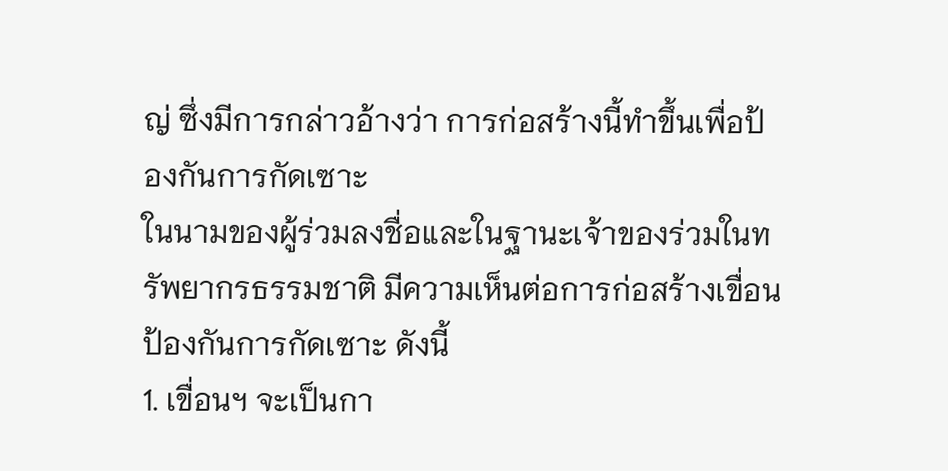ญ่ ซึ่งมีการกล่าวอ้างว่า การก่อสร้างนี้ทำขึ้นเพื่อป้องกันการกัดเซาะ
ในนามของผู้ร่วมลงชื่อและในฐานะเจ้าของร่วมในทรัพยากรธรรมชาติ มีความเห็นต่อการก่อสร้างเขื่อนป้องกันการกัดเซาะ ดังนี้
1. เขื่อนฯ จะเป็นกา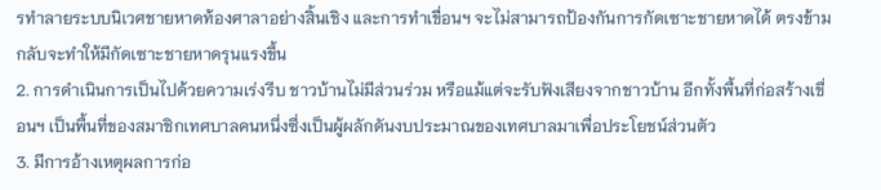รทำลายระบบนิเวศชายหาดท้องศาลาอย่างสิ้นเชิง และการทำเขื่อนฯ จะไม่สามารถป้องกันการกัดเซาะชายหาดได้ ตรงข้ามกลับจะทำให้มีกัดเซาะชายหาดรุนแรงขึ้น
2. การดำเนินการเป็นไปด้วยความเร่งรีบ ชาวบ้านไม่มีส่วนร่วม หรือแม้แต่จะรับฟังเสียงจากชาวบ้าน อีกทั้งพื้นที่ก่อสร้างเขื่อนฯ เป็นพื้นที่ของสมาชิกเทศบาลคนหนึ่งซึ่งเป็นผู้ผลักดันงบประมาณของเทศบาลมาเพื่อประโยชน์ส่วนตัว
3. มีการอ้างเหตุผลการก่อ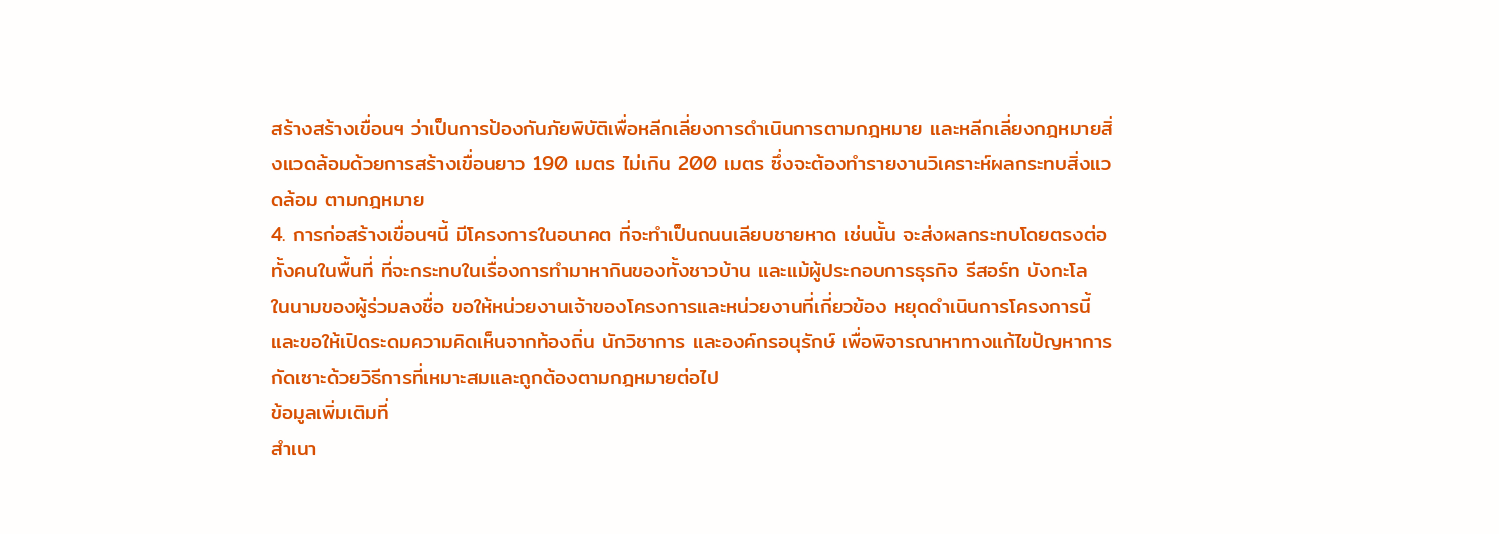สร้างสร้างเขื่อนฯ ว่าเป็นการป้องกันภัยพิบัติเพื่อหลีกเลี่ยงการดำเนินการตามกฎหมาย และหลีกเลี่ยงกฎหมายสิ่งแวดล้อมด้วยการสร้างเขื่อนยาว 190 เมตร ไม่เกิน 200 เมตร ซึ่งจะต้องทำรายงานวิเคราะห์ผลกระทบสิ่งแวดล้อม ตามกฎหมาย
4. การก่อสร้างเขื่อนฯนี้ มีโครงการในอนาคต ที่จะทำเป็นถนนเลียบชายหาด เช่นนั้น จะส่งผลกระทบโดยตรงต่อทั้งคนในพื้นที่ ที่จะกระทบในเรื่องการทำมาหากินของทั้งชาวบ้าน และแม้ผู้ประกอบการธุรกิจ รีสอร์ท บังกะโล
ในนามของผู้ร่วมลงชื่อ ขอให้หน่วยงานเจ้าของโครงการและหน่วยงานที่เกี่ยวข้อง หยุดดำเนินการโครงการนี้ และขอให้เปิดระดมความคิดเห็นจากท้องถิ่น นักวิชาการ และองค์กรอนุรักษ์ เพื่อพิจารณาหาทางแก้ไขปัญหาการกัดเซาะด้วยวิธีการที่เหมาะสมและถูกต้องตามกฎหมายต่อไป
ข้อมูลเพิ่มเติมที่
สำเนา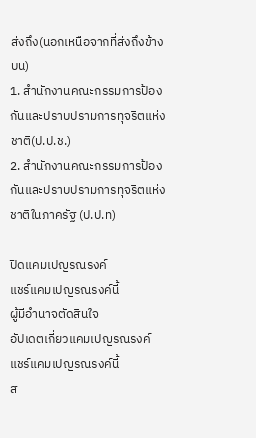ส่งถึง(นอกเหนือจากที่ส่งถึงข้างบน)
1. สำนักงานคณะกรรมการป้องกันและปราบปรามการทุจริตแห่งชาติ(ป.ป.ช.)
2. สำนักงานคณะกรรมการป้องกันและปราบปรามการทุจริตแห่งชาติในภาครัฐ (ป.ป.ท)

ปิดแคมเปญรณรงค์
แชร์แคมเปญรณรงค์นี้
ผู้มีอำนาจตัดสินใจ
อัปเดตเกี่ยวแคมเปญรณรงค์
แชร์แคมเปญรณรงค์นี้
ส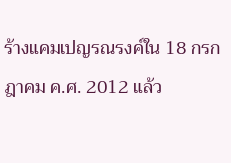ร้างแคมเปญรณรงค์ใน 18 กรกฎาคม ค.ศ. 2012 แล้ว